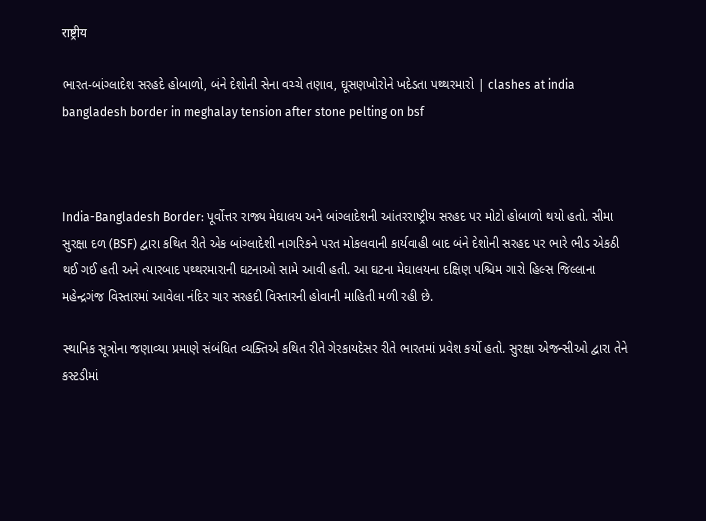राष्ट्रीय

ભારત-બાંગ્લાદેશ સરહદે હોબાળો, બંને દેશોની સેના વચ્ચે તણાવ, ઘૂસણખોરોને ખદેડતા પથ્થરમારો | clashes at india bangladesh border in meghalay tension after stone pelting on bsf



India-Bangladesh Border: પૂર્વોત્તર રાજ્ય મેઘાલય અને બાંગ્લાદેશની આંતરરાષ્ટ્રીય સરહદ પર મોટો હોબાળો થયો હતો. સીમા સુરક્ષા દળ (BSF) દ્વારા કથિત રીતે એક બાંગ્લાદેશી નાગરિકને પરત મોકલવાની કાર્યવાહી બાદ બંને દેશોની સરહદ પર ભારે ભીડ એકઠી થઈ ગઈ હતી અને ત્યારબાદ પથ્થરમારાની ઘટનાઓ સામે આવી હતી. આ ઘટના મેઘાલયના દક્ષિણ પશ્ચિમ ગારો હિલ્સ જિલ્લાના મહેન્દ્રગંજ વિસ્તારમાં આવેલા નંદિર ચાર સરહદી વિસ્તારની હોવાની માહિતી મળી રહી છે.

સ્થાનિક સૂત્રોના જણાવ્યા પ્રમાણે સંબંધિત વ્યક્તિએ કથિત રીતે ગેરકાયદેસર રીતે ભારતમાં પ્રવેશ કર્યો હતો. સુરક્ષા એજન્સીઓ દ્વારા તેને કસ્ટડીમાં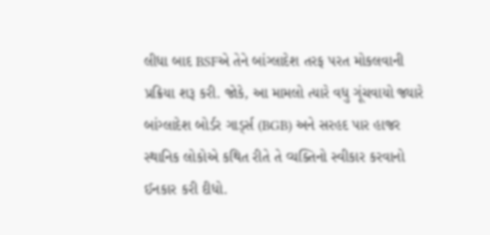લીધા બાદ BSFએ તેને બાંગ્લાદેશ તરફ પરત મોકલવાની પ્રક્રિયા શરૂ કરી. જોકે, આ મામલો ત્યારે વધુ ગૂંચવાયો જ્યારે બાંગ્લાદેશ બોર્ડર ગાર્ડ્સ (BGB) અને સરહદ પાર હાજર સ્થાનિક લોકોએ કથિત રીતે તે વ્યક્તિનો સ્વીકાર કરવાનો ઈનકાર કરી દીધો.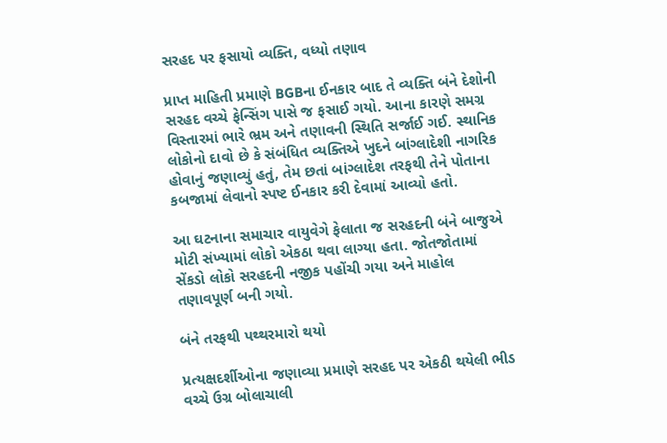સરહદ પર ફસાયો વ્યક્તિ, વધ્યો તણાવ

પ્રાપ્ત માહિતી પ્રમાણે BGBના ઈનકાર બાદ તે વ્યક્તિ બંને દેશોની સરહદ વચ્ચે ફેન્સિંગ પાસે જ ફસાઈ ગયો. આના કારણે સમગ્ર વિસ્તારમાં ભારે ભ્રમ અને તણાવની સ્થિતિ સર્જાઈ ગઈ. સ્થાનિક લોકોનો દાવો છે કે સંબંધિત વ્યક્તિએ ખુદને બાંગ્લાદેશી નાગરિક હોવાનું જણાવ્યું હતું, તેમ છતાં બાંગ્લાદેશ તરફથી તેને પોતાના કબજામાં લેવાનો સ્પષ્ટ ઈનકાર કરી દેવામાં આવ્યો હતો.

આ ઘટનાના સમાચાર વાયુવેગે ફેલાતા જ સરહદની બંને બાજુએ મોટી સંખ્યામાં લોકો એકઠા થવા લાગ્યા હતા. જોતજોતામાં સેંકડો લોકો સરહદની નજીક પહોંચી ગયા અને માહોલ તણાવપૂર્ણ બની ગયો.

બંને તરફથી પથ્થરમારો થયો

પ્રત્યક્ષદર્શીઓના જણાવ્યા પ્રમાણે સરહદ પર એકઠી થયેલી ભીડ વચ્ચે ઉગ્ર બોલાચાલી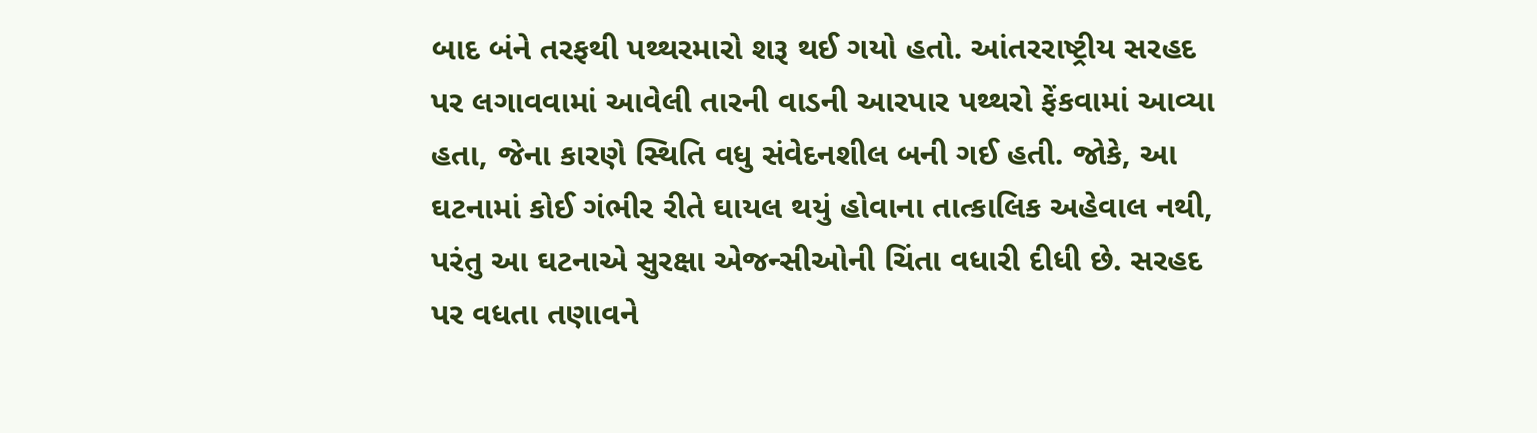બાદ બંને તરફથી પથ્થરમારો શરૂ થઈ ગયો હતો. આંતરરાષ્ટ્રીય સરહદ પર લગાવવામાં આવેલી તારની વાડની આરપાર પથ્થરો ફેંકવામાં આવ્યા હતા, જેના કારણે સ્થિતિ વધુ સંવેદનશીલ બની ગઈ હતી. જોકે, આ ઘટનામાં કોઈ ગંભીર રીતે ઘાયલ થયું હોવાના તાત્કાલિક અહેવાલ નથી, પરંતુ આ ઘટનાએ સુરક્ષા એજન્સીઓની ચિંતા વધારી દીધી છે. સરહદ પર વધતા તણાવને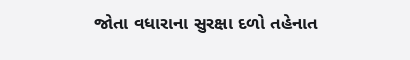જોતા વધારાના સુરક્ષા દળો તહેનાત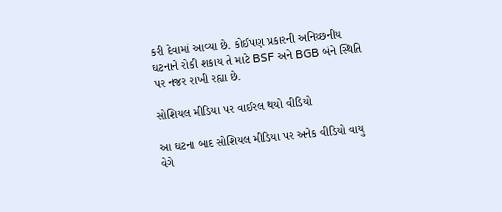કરી દેવામાં આવ્યા છે. કોઈપણ પ્રકારની અનિચ્છનીય ઘટનાને રોકી શકાય તે માટે BSF અને BGB બંને સ્થિતિ પર નજર રાખી રહ્યા છે.

સોશિયલ મીડિયા પર વાઈરલ થયો વીડિયો

આ ઘટના બાદ સોશિયલ મીડિયા પર અનેક વીડિયો વાયુ વેગે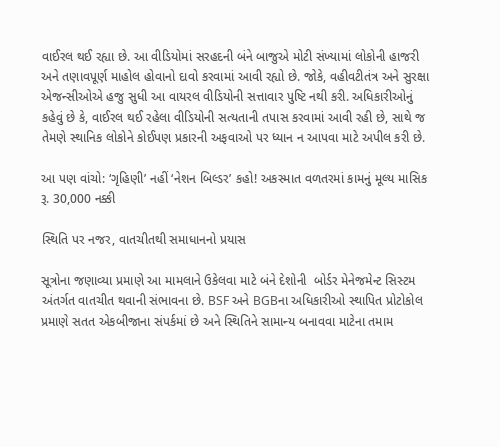વાઈરલ થઈ રહ્યા છે. આ વીડિયોમાં સરહદની બંને બાજુએ મોટી સંખ્યામાં લોકોની હાજરી અને તણાવપૂર્ણ માહોલ હોવાનો દાવો કરવામાં આવી રહ્યો છે. જોકે, વહીવટીતંત્ર અને સુરક્ષા એજન્સીઓએ હજુ સુધી આ વાયરલ વીડિયોની સત્તાવાર પુષ્ટિ નથી કરી. અધિકારીઓનું કહેવું છે કે, વાઈરલ થઈ રહેલા વીડિયોની સત્યતાની તપાસ કરવામાં આવી રહી છે, સાથે જ તેમણે સ્થાનિક લોકોને કોઈપણ પ્રકારની અફવાઓ પર ધ્યાન ન આપવા માટે અપીલ કરી છે.

આ પણ વાંચો: ‘ગૃહિણી’ નહીં ‘નેશન બિલ્ડર’ કહો! અકસ્માત વળતરમાં કામનું મૂલ્ય માસિક રૂ. 30,000 નક્કી

સ્થિતિ પર નજર, વાતચીતથી સમાધાનનો પ્રયાસ

સૂત્રોના જણાવ્યા પ્રમાણે આ મામલાને ઉકેલવા માટે બંને દેશોની  બોર્ડર મેનેજમેન્ટ સિસ્ટમ અંતર્ગત વાતચીત થવાની સંભાવના છે. BSF અને BGBના અધિકારીઓ સ્થાપિત પ્રોટોકોલ પ્રમાણે સતત એકબીજાના સંપર્કમાં છે અને સ્થિતિને સામાન્ય બનાવવા માટેના તમામ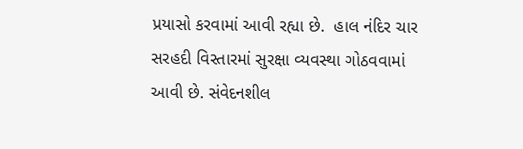પ્રયાસો કરવામાં આવી રહ્યા છે.  હાલ નંદિર ચાર સરહદી વિસ્તારમાં સુરક્ષા વ્યવસ્થા ગોઠવવામાં આવી છે. સંવેદનશીલ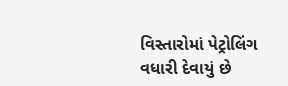વિસ્તારોમાં પેટ્રોલિંગ વધારી દેવાયું છે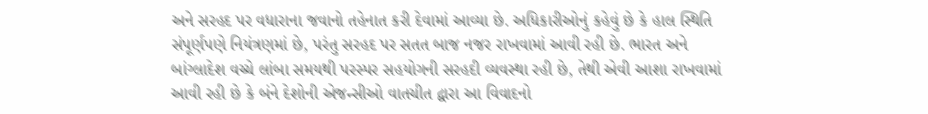અને સરહદ પર વધારાના જવાનો તહેનાત કરી દેવામાં આવ્યા છે. અધિકારીઓનું કહેવું છે કે હાલ સ્થિતિ સંપૂર્ણપણે નિયંત્રણમાં છે, પરંતુ સરહદ પર સતત બાજ નજર રાખવામાં આવી રહી છે. ભારત અને બાંગ્લાદેશ વચ્ચે લાંબા સમયથી પરસ્પર સહયોગની સરહદી વ્યવસ્થા રહી છે, તેથી એવી આશા રાખવામાં આવી રહી છે કે બંને દેશોની એજન્સીઓ વાતચીત દ્વારા આ વિવાદનો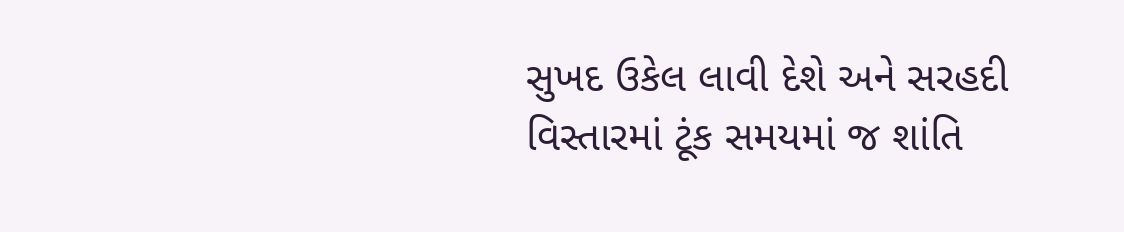સુખદ ઉકેલ લાવી દેશે અને સરહદી વિસ્તારમાં ટૂંક સમયમાં જ શાંતિ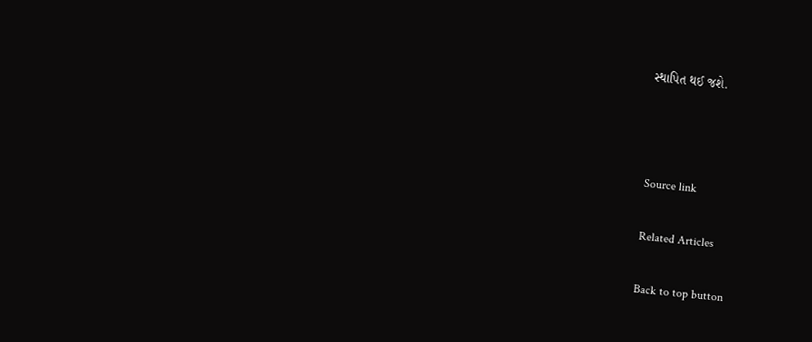સ્થાપિત થઈ જશે.



Source link

Related Articles

Back to top button